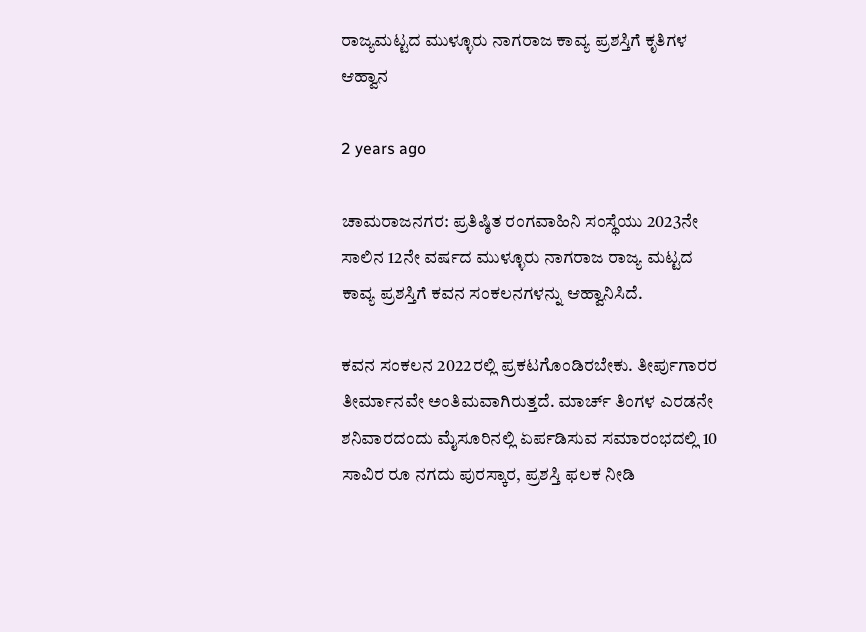ರಾಜ್ಯಮಟ್ಟದ ಮುಳ್ಳೂರು ನಾಗರಾಜ ಕಾವ್ಯ ಪ್ರಶಸ್ತಿಗೆ ಕೃತಿಗಳ ಆಹ್ವಾನ

2 years ago

ಚಾಮರಾಜನಗರ: ಪ್ರತಿಷ್ಠಿತ ರಂಗವಾಹಿನಿ ಸಂಸ್ಥೆಯು 2023ನೇ ಸಾಲಿನ 12ನೇ ವರ್ಷದ ಮುಳ್ಳೂರು ನಾಗರಾಜ ರಾಜ್ಯ ಮಟ್ಟದ ಕಾವ್ಯ ಪ್ರಶಸ್ತಿಗೆ ಕವನ ಸಂಕಲನಗಳನ್ನು ಆಹ್ವಾನಿಸಿದೆ.

ಕವನ ಸಂಕಲನ 2022ರಲ್ಲಿ ಪ್ರಕಟಗೊಂಡಿರಬೇಕು. ತೀರ್ಪುಗಾರರ ತೀರ್ಮಾನವೇ ಅಂತಿಮವಾಗಿರುತ್ತದೆ. ಮಾರ್ಚ್ ತಿಂಗಳ ಎರಡನೇ ಶನಿವಾರದಂದು ಮೈಸೂರಿನಲ್ಲಿ ಏರ್ಪಡಿಸುವ ಸಮಾರಂಭದಲ್ಲಿ 10 ಸಾವಿರ ರೂ ನಗದು ಪುರಸ್ಕಾರ, ಪ್ರಶಸ್ತಿ ಫಲಕ ನೀಡಿ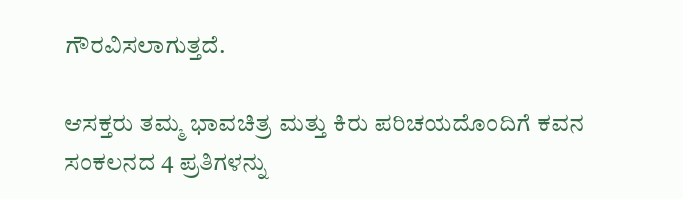ಗೌರವಿಸಲಾಗುತ್ತದೆ.

ಆಸಕ್ತರು ತಮ್ಮ ಭಾವಚಿತ್ರ ಮತ್ತು ಕಿರು ಪರಿಚಯದೊಂದಿಗೆ ಕವನ ಸಂಕಲನದ 4 ಪ್ರತಿಗಳನ್ನು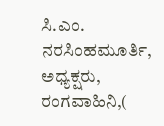ಸಿ.ಎಂ. ನರಸಿಂಹಮೂರ್ತಿ, ಅಧ್ಯಕ್ಷರು, ರಂಗವಾಹಿನಿ,(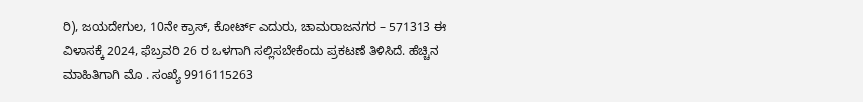ರಿ), ಜಯದೇಗುಲ, 10ನೇ ಕ್ರಾಸ್, ಕೋರ್ಟ್ ಎದುರು, ಚಾಮರಾಜನಗರ – 571313 ಈ ವಿಳಾಸಕ್ಕೆ 2024, ಫೆಬ್ರವರಿ 26 ರ ಒಳಗಾಗಿ ಸಲ್ಲಿಸಬೇಕೆಂದು ಪ್ರಕಟಣೆ ತಿಳಿಸಿದೆ. ಹೆಚ್ಚಿನ ಮಾಹಿತಿಗಾಗಿ ಮೊ . ಸಂಖ್ಯೆ 9916115263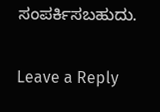ಸಂಪರ್ಕಿಸಬಹುದು.

Leave a Reply